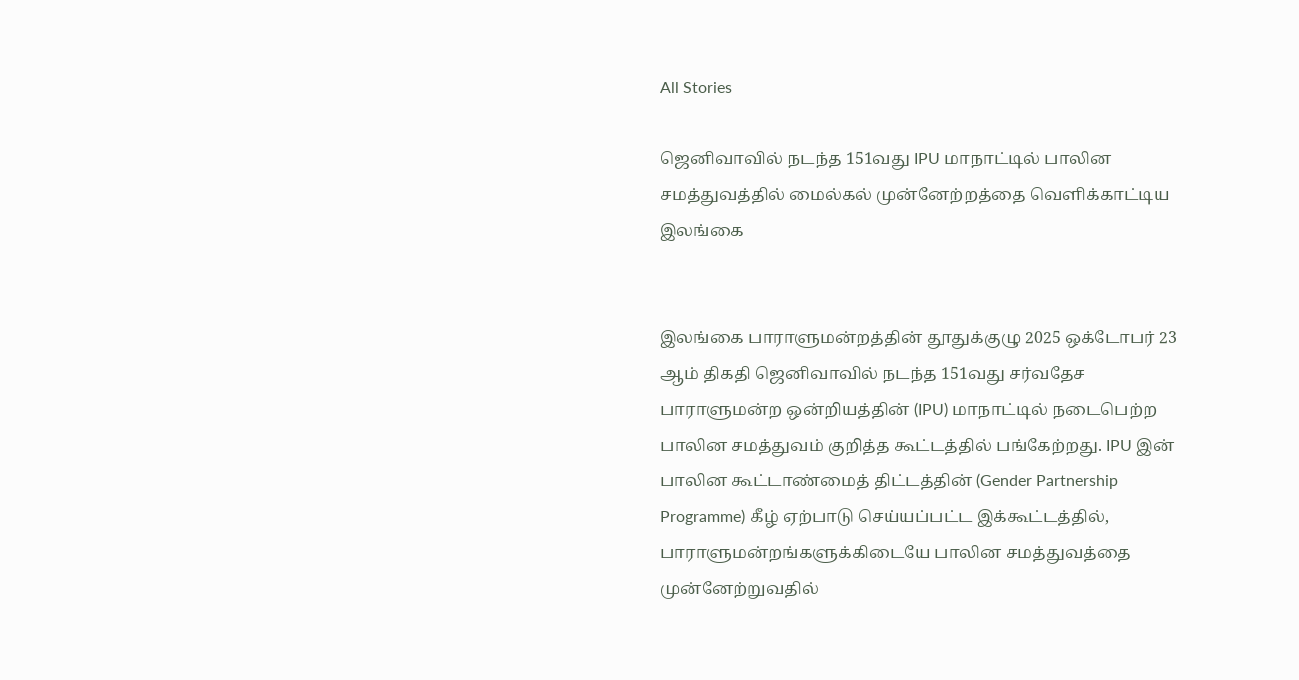All Stories

ஜெனிவாவில் நடந்த 151வது IPU மாநாட்டில் பாலின சமத்துவத்தில் மைல்கல் முன்னேற்றத்தை வெளிக்காட்டிய இலங்கை


இலங்கை பாராளுமன்றத்தின் தூதுக்குழு 2025 ஒக்டோபர் 23 ஆம் திகதி ஜெனிவாவில் நடந்த 151வது சர்வதேச பாராளுமன்ற ஒன்றியத்தின் (IPU) மாநாட்டில் நடைபெற்ற பாலின சமத்துவம் குறித்த கூட்டத்தில் பங்கேற்றது. IPU இன் பாலின கூட்டாண்மைத் திட்டத்தின் (Gender Partnership Programme) கீழ் ஏற்பாடு செய்யப்பட்ட இக்கூட்டத்தில், பாராளுமன்றங்களுக்கிடையே பாலின சமத்துவத்தை முன்னேற்றுவதில்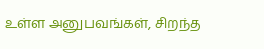உள்ள அனுபவங்கள், சிறந்த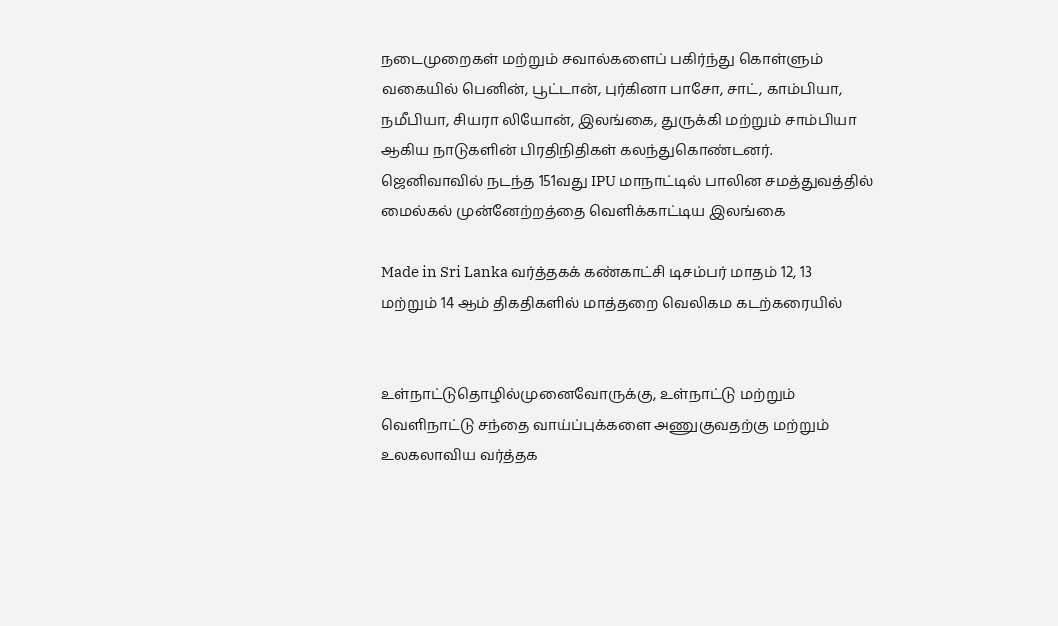நடைமுறைகள் மற்றும் சவால்களைப் பகிர்ந்து கொள்ளும் வகையில் பெனின், பூட்டான், புர்கினா பாசோ, சாட், காம்பியா, நமீபியா, சியரா லியோன், இலங்கை, துருக்கி மற்றும் சாம்பியா ஆகிய நாடுகளின் பிரதிநிதிகள் கலந்துகொண்டனர்.
ஜெனிவாவில் நடந்த 151வது IPU மாநாட்டில் பாலின சமத்துவத்தில் மைல்கல் முன்னேற்றத்தை வெளிக்காட்டிய இலங்கை

Made in Sri Lanka வர்த்தகக் கண்காட்சி டிசம்பர் மாதம் 12, 13 மற்றும் 14 ஆம் திகதிகளில் மாத்தறை வெலிகம கடற்கரையில்


உள்நாட்டுதொழில்முனைவோருக்கு, உள்நாட்டு மற்றும் வௌிநாட்டு சந்தை வாய்ப்புக்களை அணுகுவதற்கு மற்றும் உலகலாவிய வர்த்தக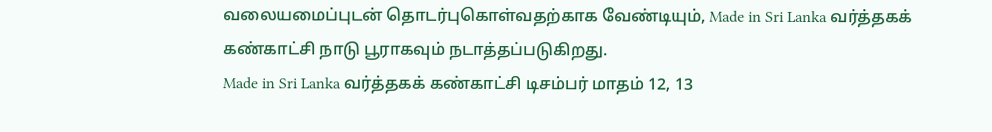வலையமைப்புடன் தொடர்புகொள்வதற்காக வேண்டியும், Made in Sri Lanka வர்த்தகக் கண்காட்சி நாடு பூராகவும் நடாத்தப்படுகிறது.
Made in Sri Lanka வர்த்தகக் கண்காட்சி டிசம்பர் மாதம் 12, 13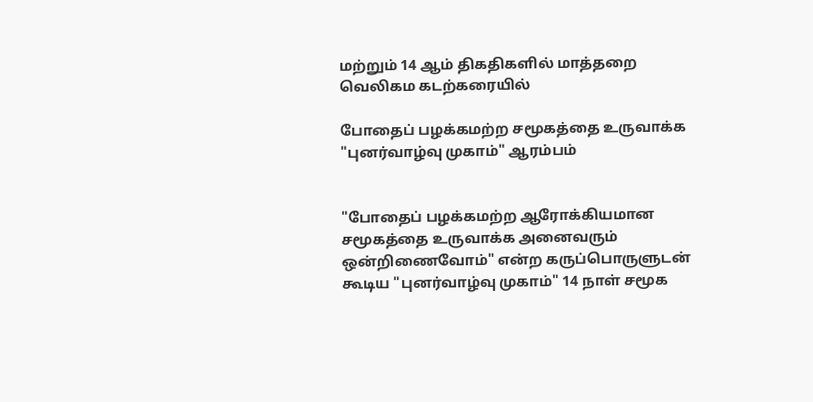மற்றும் 14 ஆம் திகதிகளில் மாத்தறை வெலிகம கடற்கரையில்

போதைப் பழக்கமற்ற சமூகத்தை உருவாக்க "புனர்வாழ்வு முகாம்" ஆரம்பம்


"போதைப் பழக்கமற்ற ஆரோக்கியமான சமூகத்தை உருவாக்க அனைவரும் ஒன்றிணைவோம்" என்ற கருப்பொருளுடன் கூடிய "புனர்வாழ்வு முகாம்" 14 நாள் சமூக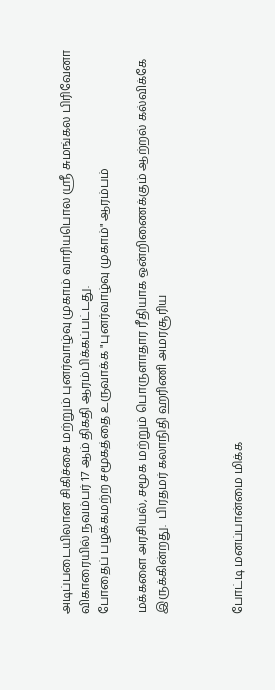அடிப்படையிலான சிகிச்சை மற்றும் புனர்வாழ்வு முகாம் வாரியபொல ஸ்ரீ சுமங்கல பிரிவேனா விகாரையில் நவம்பர் 17 ஆம் திகதி ஆரம்பிக்கப்பட்டது.
போதைப் பழக்கமற்ற சமூகத்தை உருவாக்க "புனர்வாழ்வு முகாம்" ஆரம்பம்

மக்களை அரசியல், சமூக மற்றும் பொருளாதார ரீதியாக ஒன்றிணைக்கும் ஆற்றல் கல்விக்கே இருக்கின்றது.  பிரதமர் கலாநிதி ஹரிணி அமரசூரிய



போட்டி மனப்பான்மை மிக்க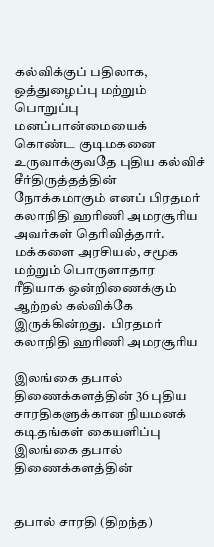கல்விக்குப் பதிலாக, ஒத்துழைப்பு மற்றும் பொறுப்பு மனப்பான்மையைக் கொண்ட குடிமகனை உருவாக்குவதே புதிய கல்விச் சீர்திருத்தத்தின் நோக்கமாகும் எனப் பிரதமர் கலாநிதி ஹரிணி அமரசூரிய அவர்கள் தெரிவித்தார்.
மக்களை அரசியல், சமூக மற்றும் பொருளாதார ரீதியாக ஒன்றிணைக்கும் ஆற்றல் கல்விக்கே இருக்கின்றது.  பிரதமர் கலாநிதி ஹரிணி அமரசூரிய

இலங்கை தபால் திணைக்களத்தின் 36 புதிய சாரதிகளுக்கான நியமனக் கடிதங்கள் கையளிப்பு  இலங்கை தபால் திணைக்களத்தின்


தபால் சாரதி (திறந்த)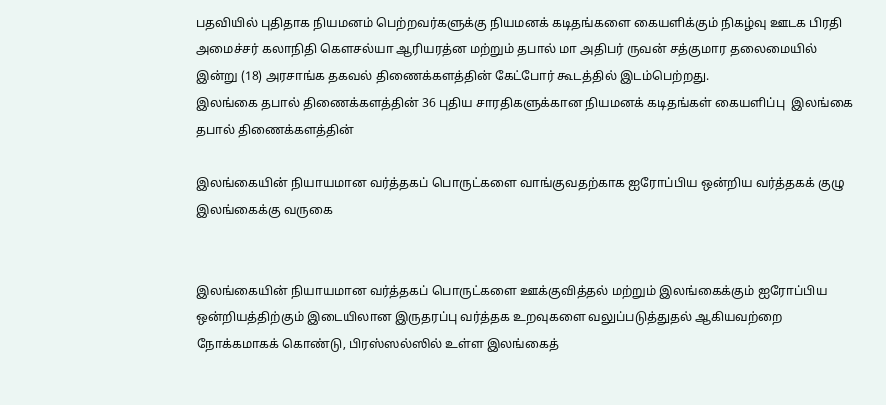பதவியில் புதிதாக நியமனம் பெற்றவர்களுக்கு நியமனக் கடிதங்களை கையளிக்கும் நிகழ்வு ஊடக பிரதி அமைச்சர் கலாநிதி கௌசல்யா ஆரியரத்ன மற்றும் தபால் மா அதிபர் ருவன் சத்குமார தலைமையில் இன்று (18) அரசாங்க தகவல் திணைக்களத்தின் கேட்போர் கூடத்தில் இடம்பெற்றது.
இலங்கை தபால் திணைக்களத்தின் 36 புதிய சாரதிகளுக்கான நியமனக் கடிதங்கள் கையளிப்பு  இலங்கை தபால் திணைக்களத்தின்

இலங்கையின் நியாயமான வர்த்தகப் பொருட்களை வாங்குவதற்காக ஐரோப்பிய ஒன்றிய வர்த்தகக் குழு இலங்கைக்கு வருகை


இலங்கையின் நியாயமான வர்த்தகப் பொருட்களை ஊக்குவித்தல் மற்றும் இலங்கைக்கும் ஐரோப்பிய ஒன்றியத்திற்கும் இடையிலான இருதரப்பு வர்த்தக உறவுகளை வலுப்படுத்துதல் ஆகியவற்றை நோக்கமாகக் கொண்டு, பிரஸ்ஸல்ஸில் உள்ள இலங்கைத்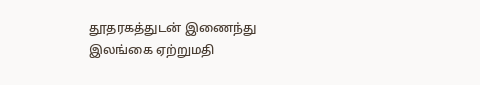தூதரகத்துடன் இணைந்து இலங்கை ஏற்றுமதி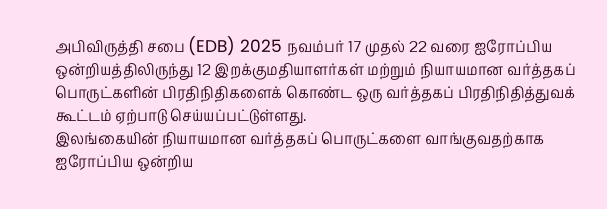அபிவிருத்தி சபை (EDB) 2025 நவம்பர் 17 முதல் 22 வரை ஐரோப்பிய ஒன்றியத்திலிருந்து 12 இறக்குமதியாளர்கள் மற்றும் நியாயமான வர்த்தகப் பொருட்களின் பிரதிநிதிகளைக் கொண்ட ஒரு வர்த்தகப் பிரதிநிதித்துவக் கூட்டம் ஏற்பாடு செய்யப்பட்டுள்ளது.
இலங்கையின் நியாயமான வர்த்தகப் பொருட்களை வாங்குவதற்காக ஐரோப்பிய ஒன்றிய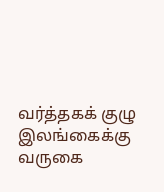வர்த்தகக் குழு இலங்கைக்கு வருகை